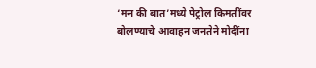‘मन की बात’मध्ये पेट्रोल किमतींवर बोलण्याचे आवाहन जनतेने मोदींना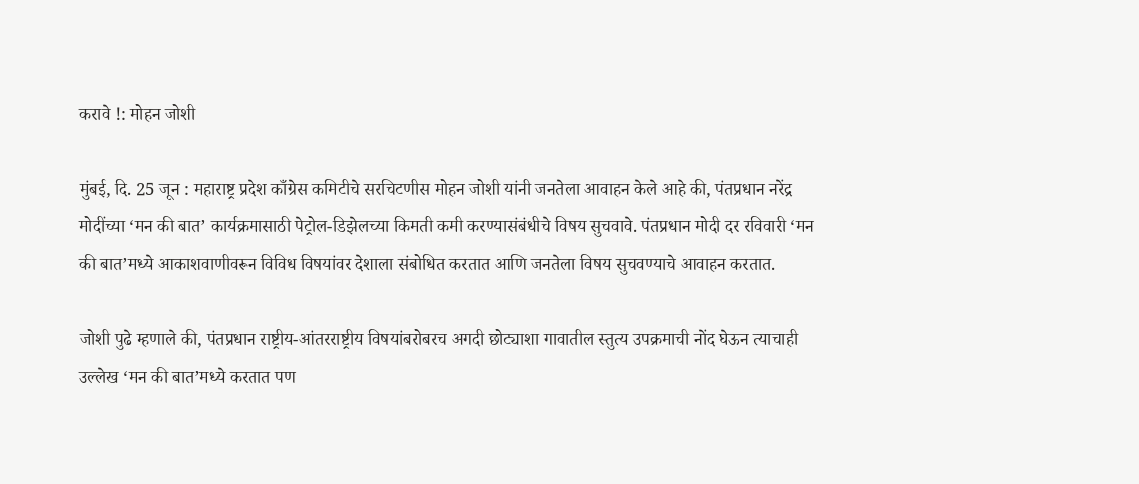करावे !: मोहन जोशी

मुंबई, दि. 25 जून : महाराष्ट्र प्रदेश काँग्रेस कमिटीचे सरचिटणीस मोहन जोशी यांनी जनतेला आवाहन केले आहे की, पंतप्रधान नरेंद्र मोदींच्या ‘मन की बात’ कार्यक्रमासाठी पेट्रोल-डिझेलच्या किमती कमी करण्यासंबंधीचे विषय सुचवावे. पंतप्रधान मोदी दर रविवारी ‘मन की बात’मध्ये आकाशवाणीवरून विविध विषयांवर देशाला संबोधित करतात आणि जनतेला विषय सुचवण्याचे आवाहन करतात.

जोशी पुढे म्हणाले की, पंतप्रधान राष्ट्रीय-आंतरराष्ट्रीय विषयांबरोबरच अगदी छोट्याशा गावातील स्तुत्य उपक्रमाची नोंद घेऊन त्याचाही उल्लेख ‘मन की बात’मध्ये करतात पण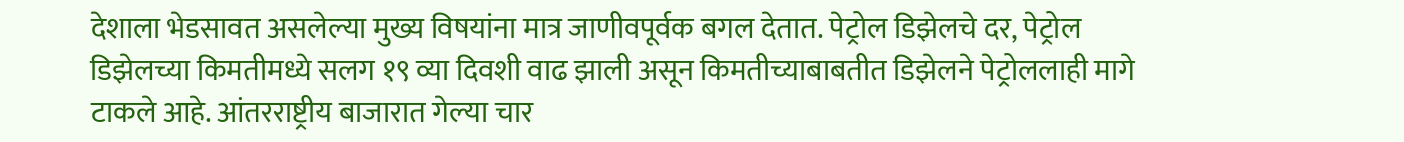देशाला भेडसावत असलेल्या मुख्य विषयांना मात्र जाणीवपूर्वक बगल देतात. पेट्रोल डिझेलचे दर, पेट्रोल डिझेलच्या किमतीमध्ये सलग १९ व्या दिवशी वाढ झाली असून किमतीच्याबाबतीत डिझेलने पेट्रोललाही मागे टाकले आहे. आंतरराष्ट्रीय बाजारात गेल्या चार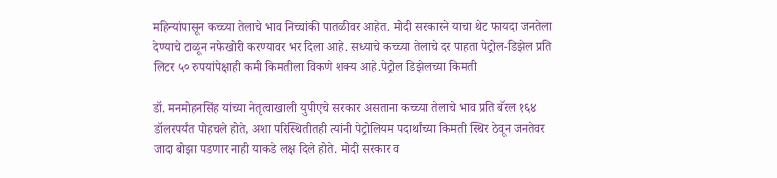महिन्यांपासून कच्च्या तेलाचे भाव निच्चांकी पातळीवर आहेत. मोदी सरकारने याचा थेट फायदा जनतेला देण्याचे टाळून नफेखोरी करण्यावर भर दिला आहे. सध्याचे कच्च्या तेलाचे दर पाहता पेट्रोल-डिझेल प्रति लिटर ५० रुपयांपेक्षाही कमी किमतीला विकणे शक्य आहे.पेट्रोल डिझेलच्या किमती

डॉ. मनमोहनसिंह यांच्या नेतृत्वाखाली युपीएचे सरकार असताना कच्च्या तेलाचे भाव प्रति बॅरल १६४ डॉलरपर्यंत पोहचले होते, अशा परिस्थितीतही त्यांनी पेट्रोलियम पदार्थांच्या किमती स्थिर ठेवून जनतेवर जादा बोझा पडणार नाही याकडे लक्ष दिले होते. मोदी सरकार व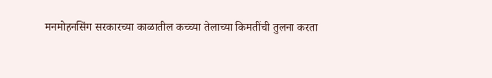मनमोहनसिंग सरकारच्या काळातील कच्च्या तेलाच्या किमतींची तुलना करता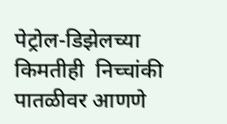पेट्रोल-डिझेलच्या किमतीही  निच्चांकी पातळीवर आणणे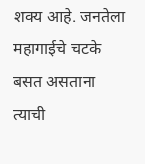शक्य आहे. जनतेला महागाईचे चटके बसत असताना त्याची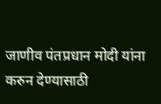जाणीव पंतप्रधान मोदी यांना करुन देण्यासाठी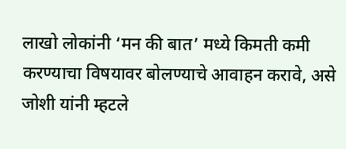लाखो लोकांनी ‘मन की बात’ मध्ये किमती कमी करण्याचा विषयावर बोलण्याचे आवाहन करावे, असे जोशी यांनी म्हटले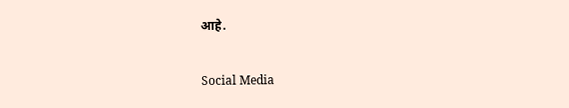आहे.

Social Media